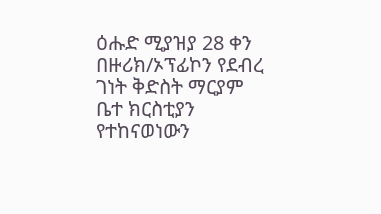ዕሑድ ሚያዝያ 28 ቀን በዙሪክ/ኦፕፊኮን የደብረ ገነት ቅድስት ማርያም ቤተ ክርስቲያን የተከናወነውን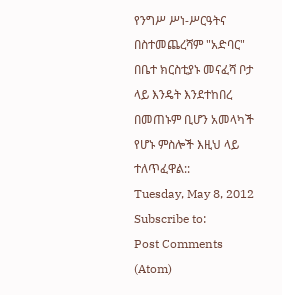የንግሥ ሥነ-ሥርዓትና በስተመጨረሻም "አድባር" በቤተ ክርስቲያኑ መናፈሻ ቦታ ላይ እንዴት እንደተከበረ በመጠኑም ቢሆን አመላካች የሆኑ ምስሎች እዚህ ላይ ተለጥፈዋል::
Tuesday, May 8, 2012
Subscribe to:
Post Comments (Atom)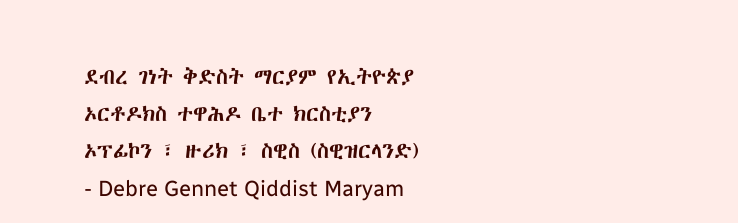ደብረ ገነት ቅድስት ማርያም የኢትዮጵያ ኦርቶዶክስ ተዋሕዶ ቤተ ክርስቲያን ኦፕፊኮን ፣ ዙሪክ ፣ ስዊስ (ስዊዝርላንድ) - Debre Gennet Qiddist Maryam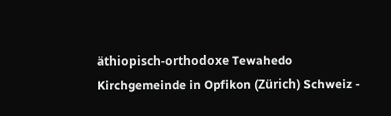äthiopisch-orthodoxe Tewahedo Kirchgemeinde in Opfikon (Zürich) Schweiz -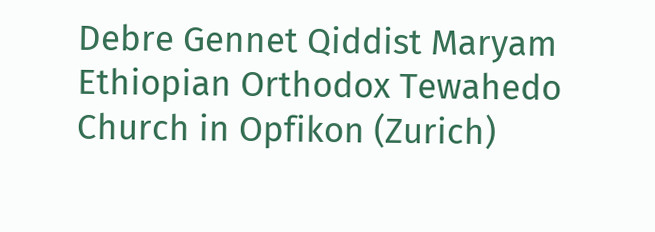Debre Gennet Qiddist Maryam Ethiopian Orthodox Tewahedo Church in Opfikon (Zurich)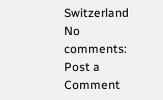Switzerland
No comments:
Post a Comment